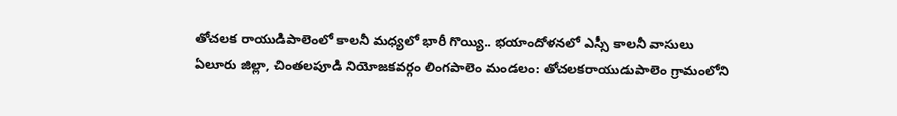తోచలక రాయుడిపాలెంలో కాలనీ మధ్యలో భారీ గొయ్యి.. భయాందోళనలో ఎస్సీ కాలనీ వాసులు
ఏలూరు జిల్లా, చింతలపూడి నియోజకవర్గం లింగపాలెం మండలం: తోచలకరాయుడుపాలెం గ్రామంలోని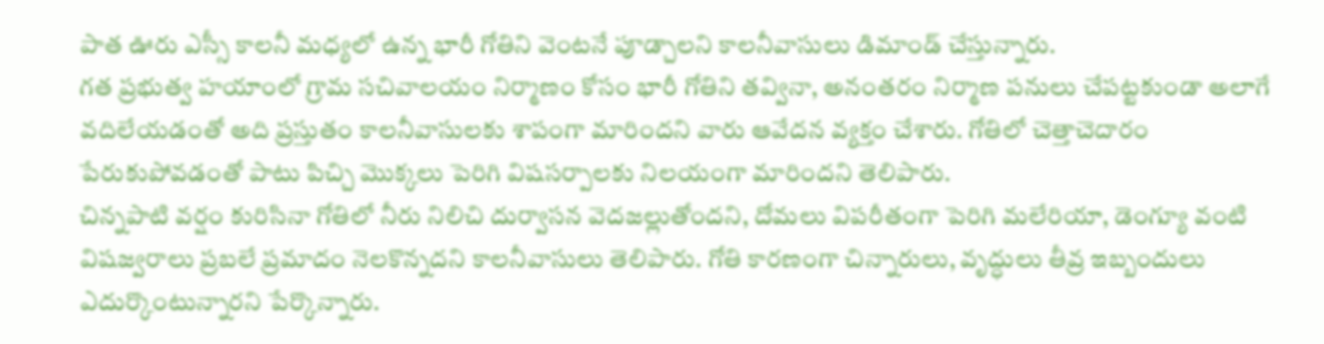పాత ఊరు ఎస్సీ కాలనీ మధ్యలో ఉన్న భారీ గోతిని వెంటనే పూడ్చాలని కాలనీవాసులు డిమాండ్ చేస్తున్నారు.
గత ప్రభుత్వ హయాంలో గ్రామ సచివాలయం నిర్మాణం కోసం భారీ గోతిని తవ్వినా, అనంతరం నిర్మాణ పనులు చేపట్టకుండా అలాగే వదిలేయడంతో అది ప్రస్తుతం కాలనీవాసులకు శాపంగా మారిందని వారు ఆవేదన వ్యక్తం చేశారు. గోతిలో చెత్తాచెదారం పేరుకుపోవడంతో పాటు పిచ్చి మొక్కలు పెరిగి విషసర్పాలకు నిలయంగా మారిందని తెలిపారు.
చిన్నపాటి వర్షం కురిసినా గోతిలో నీరు నిలిచి దుర్వాసన వెదజల్లుతోందని, దోమలు విపరీతంగా పెరిగి మలేరియా, డెంగ్యూ వంటి విషజ్వరాలు ప్రబలే ప్రమాదం నెలకొన్నదని కాలనీవాసులు తెలిపారు. గోతి కారణంగా చిన్నారులు, వృద్ధులు తీవ్ర ఇబ్బందులు ఎదుర్కొంటున్నారని పేర్కొన్నారు.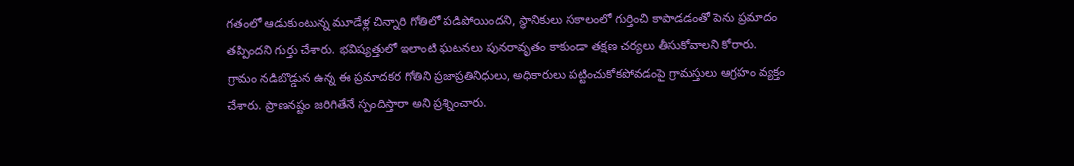గతంలో ఆడుకుంటున్న మూడేళ్ల చిన్నారి గోతిలో పడిపోయిందని, స్థానికులు సకాలంలో గుర్తించి కాపాడడంతో పెను ప్రమాదం తప్పిందని గుర్తు చేశారు. భవిష్యత్తులో ఇలాంటి ఘటనలు పునరావృతం కాకుండా తక్షణ చర్యలు తీసుకోవాలని కోరారు.
గ్రామం నడిబొడ్డున ఉన్న ఈ ప్రమాదకర గోతిని ప్రజాప్రతినిధులు, అధికారులు పట్టించుకోకపోవడంపై గ్రామస్తులు ఆగ్రహం వ్యక్తం చేశారు. ప్రాణనష్టం జరిగితేనే స్పందిస్తారా అని ప్రశ్నించారు.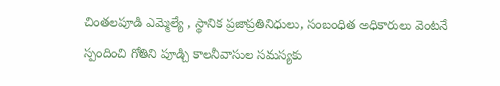చింతలపూడి ఎమ్మెల్యే , స్థానిక ప్రజాప్రతినిధులు, సంబంధిత అధికారులు వెంటనే స్పందించి గోతిని పూడ్చి కాలనీవాసుల సమస్యకు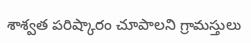శాశ్వత పరిష్కారం చూపాలని గ్రామస్తులు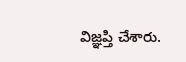విజ్ఞప్తి చేశారు.